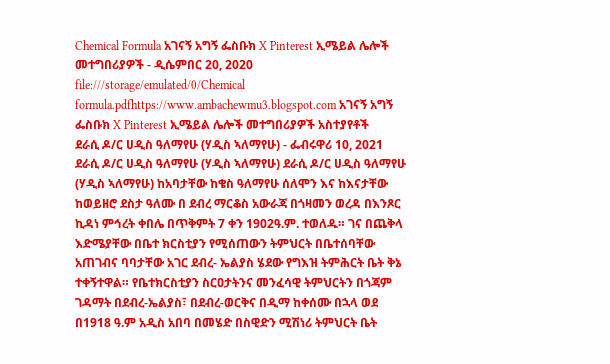Chemical Formula አገናኝ አግኝ ፌስቡክ X Pinterest ኢሜይል ሌሎች መተግበሪያዎች - ዲሴምበር 20, 2020 file:///storage/emulated/0/Chemical formula.pdfhttps://www.ambachewmu3.blogspot.com አገናኝ አግኝ ፌስቡክ X Pinterest ኢሜይል ሌሎች መተግበሪያዎች አስተያየቶች
ደራሲ ዶ/ር ሀዲስ ዓለማየሁ (ሃዲስ ኣለማየሁ) - ፌብሩዋሪ 10, 2021 ደራሲ ዶ/ር ሀዲስ ዓለማየሁ (ሃዲስ ኣለማየሁ) ደራሲ ዶ/ር ሀዲስ ዓለማየሁ (ሃዲስ ኣለማየሁ) ከአባታቸው ከቄስ ዓለማየሁ ሰለሞን እና ከእናታቸው ከወይዘሮ ደስታ ዓለሙ በ ደብረ ማርቆስ አውራጃ በጎዛመን ወረዳ በእንጾር ኪዳነ ምኅረት ቀበሌ በጥቅምት 7 ቀን 1902ዓ.ም. ተወለዱ። ገና በጨቅላ እድሜያቸው በቤተ ክርስቲያን የሚሰጠውን ትምህርት በቤተሰባቸው አጠገብና ባባታቸው አገር ደብረ- ኤልያስ ሄደው የግእዝ ትምሕርት ቤት ቅኔ ተቀኝተዋል። የቤተክርስቲያን ስርዐታትንና መንፈሳዊ ትምህርትን በጎጃም ገዳማት በደብረ-ኤልያስ፣ በደብረ-ወርቅና በዲማ ከቀሰሙ በኋላ ወደ በ1918 ዓ.ም አዲስ አበባ በመሄድ በስዊድን ሚሽነሪ ትምህርት ቤት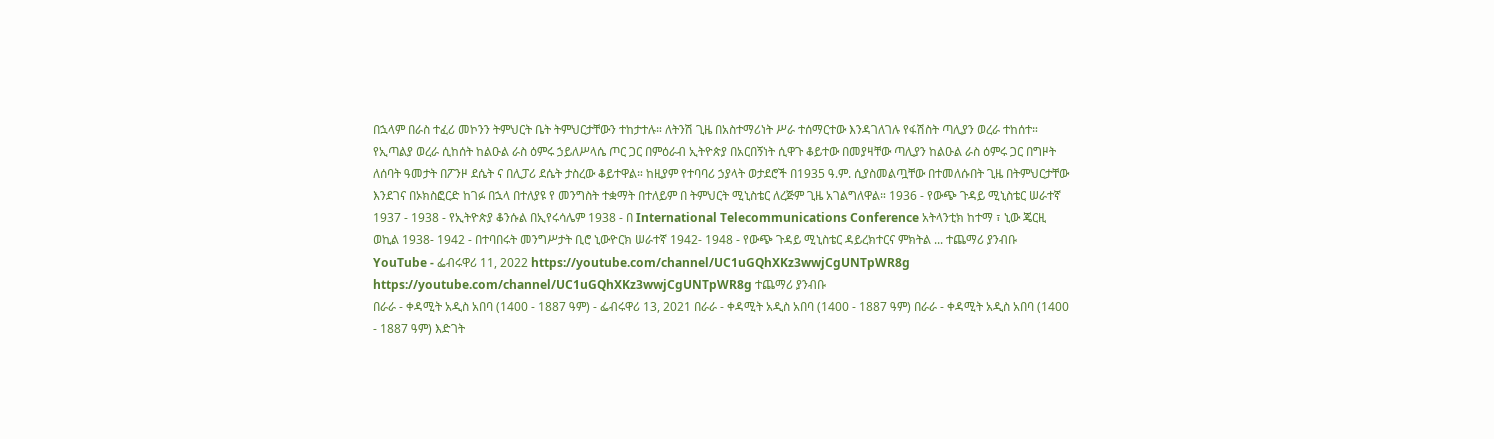በኋላም በራስ ተፈሪ መኮንን ትምህርት ቤት ትምህርታቸውን ተከታተሉ። ለትንሽ ጊዜ በአስተማሪነት ሥራ ተሰማርተው እንዳገለገሉ የፋሽስት ጣሊያን ወረራ ተከሰተ። የኢጣልያ ወረራ ሲከሰት ከልዑል ራስ ዕምሩ ኃይለሥላሴ ጦር ጋር በምዕራብ ኢትዮጵያ በአርበኝነት ሲዋጉ ቆይተው በመያዛቸው ጣሊያን ከልዑል ራስ ዕምሩ ጋር በግዞት ለሰባት ዓመታት በፖንዞ ደሴት ና በሊፓሪ ደሴት ታስረው ቆይተዋል። ከዚያም የተባባሪ ኃያላት ወታደሮች በ1935 ዓ.ም. ሲያስመልጧቸው በተመለሱበት ጊዜ በትምህርታቸው እንደገና በኦክስፎርድ ከገፉ በኋላ በተለያዩ የ መንግስት ተቋማት በተለይም በ ትምህርት ሚኒስቴር ለረጅም ጊዜ አገልግለዋል። 1936 - የውጭ ጉዳይ ሚኒስቴር ሠራተኛ 1937 - 1938 - የኢትዮጵያ ቆንሱል በኢየሩሳሌም 1938 - በ International Telecommunications Conference አትላንቲክ ከተማ ፣ ኒው ጄርዚ ወኪል 1938- 1942 - በተባበሩት መንግሥታት ቢሮ ኒውዮርክ ሠራተኛ 1942- 1948 - የውጭ ጉዳይ ሚኒስቴር ዳይረክተርና ምክትል ... ተጨማሪ ያንብቡ
YouTube - ፌብሩዋሪ 11, 2022 https://youtube.com/channel/UC1uGQhXKz3wwjCgUNTpWR8g https://youtube.com/channel/UC1uGQhXKz3wwjCgUNTpWR8g ተጨማሪ ያንብቡ
በራራ - ቀዳሚት አዲስ አበባ (1400 - 1887 ዓም) - ፌብሩዋሪ 13, 2021 በራራ - ቀዳሚት አዲስ አበባ (1400 - 1887 ዓም) በራራ - ቀዳሚት አዲስ አበባ (1400 - 1887 ዓም) እድገት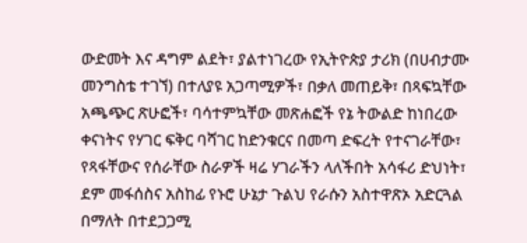ውድመት እና ዳግም ልደት፣ ያልተነገረው የኢትዮጵያ ታሪክ (በሀብታሙ መንግስቴ ተገኘ) በተለያዩ አጋጣሚዎች፣ በቃለ መጠይቅ፣ በጻፍኳቸው አጫጭር ጽሁፎች፣ ባሳተምኳቸው መጽሐፎች የኔ ትውልድ ከነበረው ቀናነትና የሃገር ፍቅር ባሻገር ከድንቁርና በመጣ ድፍረት የተናገራቸው፣ የጻፋቸውና የሰራቸው ስራዎች ዛሬ ሃገራችን ላለችበት አሳፋሪ ድህነት፣ ደም መፋሰስና አስከፊ የኑሮ ሁኔታ ጉልህ የራሱን አስተዋጽኦ አድርጓል በማለት በተደጋጋሚ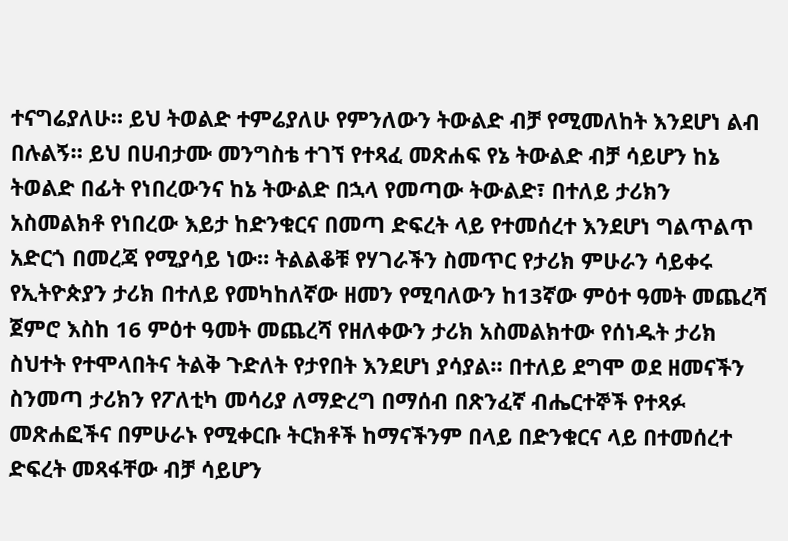ተናግሬያለሁ። ይህ ትወልድ ተምሬያለሁ የምንለውን ትውልድ ብቻ የሚመለከት እንደሆነ ልብ በሉልኝ። ይህ በሀብታሙ መንግስቴ ተገኘ የተጻፈ መጽሐፍ የኔ ትውልድ ብቻ ሳይሆን ከኔ ትወልድ በፊት የነበረውንና ከኔ ትውልድ በኋላ የመጣው ትውልድ፣ በተለይ ታሪክን አስመልክቶ የነበረው እይታ ከድንቁርና በመጣ ድፍረት ላይ የተመሰረተ እንደሆነ ግልጥልጥ አድርጎ በመረጃ የሚያሳይ ነው። ትልልቆቹ የሃገራችን ስመጥር የታሪክ ምሁራን ሳይቀሩ የኢትዮጵያን ታሪክ በተለይ የመካከለኛው ዘመን የሚባለውን ከ13ኛው ምዕተ ዓመት መጨረሻ ጀምሮ እስከ 16 ምዕተ ዓመት መጨረሻ የዘለቀውን ታሪክ አስመልክተው የሰነዱት ታሪክ ስህተት የተሞላበትና ትልቅ ጉድለት የታየበት እንደሆነ ያሳያል። በተለይ ደግሞ ወደ ዘመናችን ስንመጣ ታሪክን የፖለቲካ መሳሪያ ለማድረግ በማሰብ በጽንፈኛ ብሔርተኞች የተጻፉ መጽሐፎችና በምሁራኑ የሚቀርቡ ትርክቶች ከማናችንም በላይ በድንቁርና ላይ በተመሰረተ ድፍረት መጻፋቸው ብቻ ሳይሆን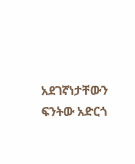አደገኛነታቸውን ፍንትው አድርጎ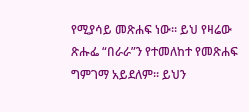የሚያሳይ መጽሐፍ ነው። ይህ የዛሬው ጽሑፌ “በራራ”ን የተመለከተ የመጽሐፍ ግምገማ አይደለም። ይህን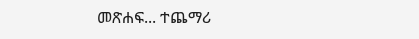መጽሐፍ... ተጨማሪ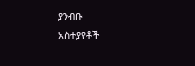ያንብቡ
አስተያየቶች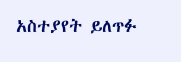አስተያየት ይለጥፉ